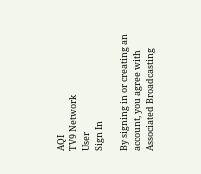AQI
TV9 Network
User
Sign In

By signing in or creating an account, you agree with Associated Broadcasting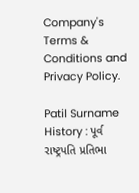Company's Terms & Conditions and Privacy Policy.

Patil Surname History : પૂર્વ રાષ્ટ્રપતિ પ્રતિભા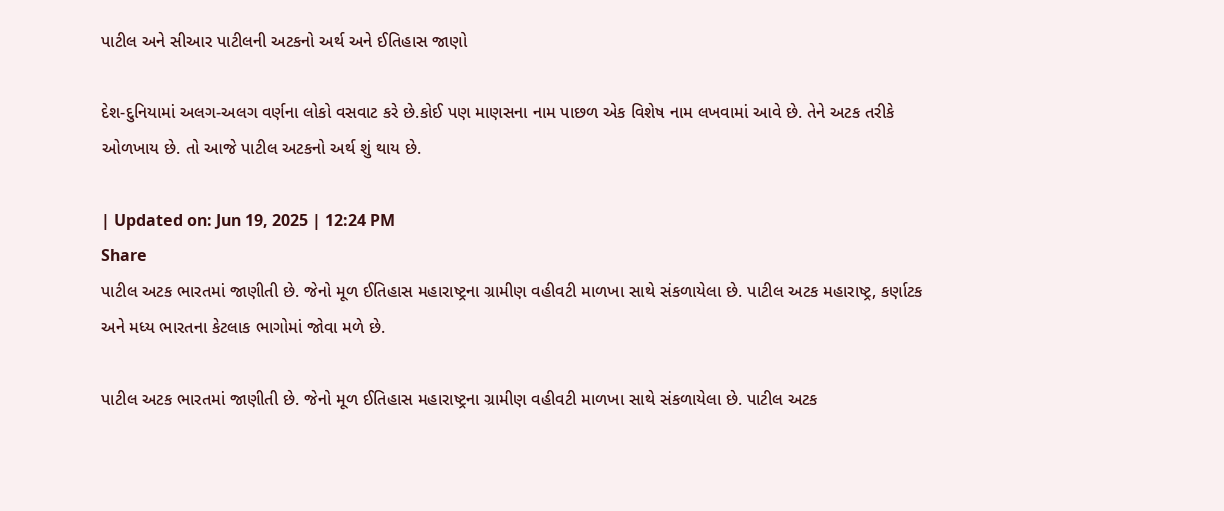પાટીલ અને સીઆર પાટીલની અટકનો અર્થ અને ઈતિહાસ જાણો

દેશ-દુનિયામાં અલગ-અલગ વર્ણના લોકો વસવાટ કરે છે.કોઈ પણ માણસના નામ પાછળ એક વિશેષ નામ લખવામાં આવે છે. તેને અટક તરીકે ઓળખાય છે. તો આજે પાટીલ અટકનો અર્થ શું થાય છે.

| Updated on: Jun 19, 2025 | 12:24 PM
Share
પાટીલ અટક ભારતમાં જાણીતી છે. જેનો મૂળ ઈતિહાસ મહારાષ્ટ્રના ગ્રામીણ વહીવટી માળખા સાથે સંકળાયેલા છે. પાટીલ અટક મહારાષ્ટ્ર, કર્ણાટક અને મધ્ય ભારતના કેટલાક ભાગોમાં જોવા મળે છે.

પાટીલ અટક ભારતમાં જાણીતી છે. જેનો મૂળ ઈતિહાસ મહારાષ્ટ્રના ગ્રામીણ વહીવટી માળખા સાથે સંકળાયેલા છે. પાટીલ અટક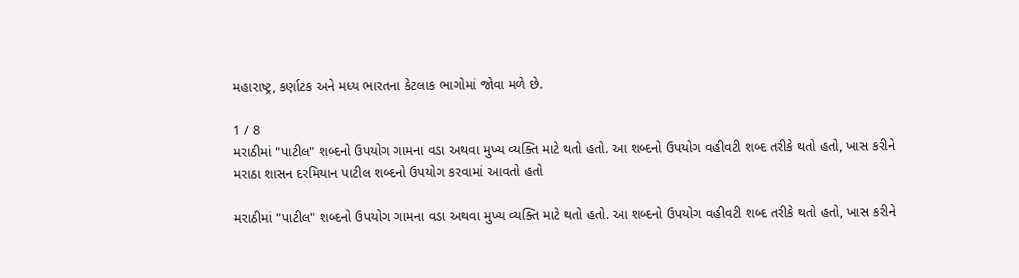મહારાષ્ટ્ર, કર્ણાટક અને મધ્ય ભારતના કેટલાક ભાગોમાં જોવા મળે છે.

1 / 8
મરાઠીમાં "પાટીલ" શબ્દનો ઉપયોગ ગામના વડા અથવા મુખ્ય વ્યક્તિ માટે થતો હતો. આ શબ્દનો ઉપયોગ વહીવટી શબ્દ તરીકે થતો હતો, ખાસ કરીને મરાઠા શાસન દરમિયાન પાટીલ શબ્દનો ઉપયોગ કરવામાં આવતો હતો

મરાઠીમાં "પાટીલ" શબ્દનો ઉપયોગ ગામના વડા અથવા મુખ્ય વ્યક્તિ માટે થતો હતો. આ શબ્દનો ઉપયોગ વહીવટી શબ્દ તરીકે થતો હતો, ખાસ કરીને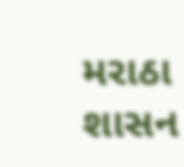મરાઠા શાસન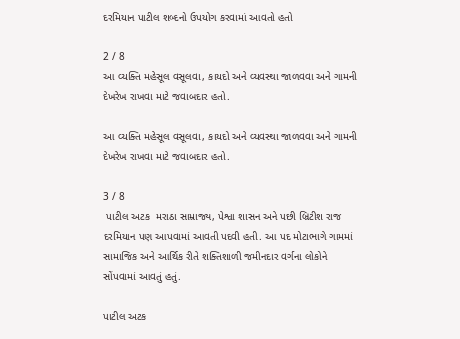દરમિયાન પાટીલ શબ્દનો ઉપયોગ કરવામાં આવતો હતો

2 / 8
આ વ્યક્તિ મહેસૂલ વસૂલવા, કાયદો અને વ્યવસ્થા જાળવવા અને ગામની દેખરેખ રાખવા માટે જવાબદાર હતો.

આ વ્યક્તિ મહેસૂલ વસૂલવા, કાયદો અને વ્યવસ્થા જાળવવા અને ગામની દેખરેખ રાખવા માટે જવાબદાર હતો.

3 / 8
 પાટીલ અટક  મરાઠા સામ્રાજ્ય, પેશ્વા શાસન અને પછી બ્રિટીશ રાજ દરમિયાન પણ આપવામાં આવતી પદવી હતી. આ પદ મોટાભાગે ગામમાં સામાજિક અને આર્થિક રીતે શક્તિશાળી જમીનદાર વર્ગના લોકોને સોંપવામાં આવતું હતું.

પાટીલ અટક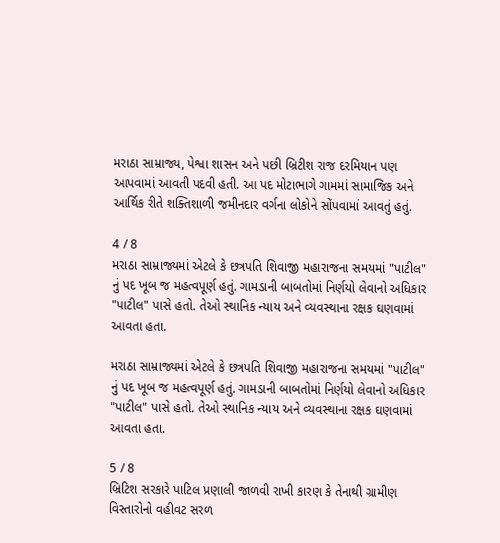મરાઠા સામ્રાજ્ય, પેશ્વા શાસન અને પછી બ્રિટીશ રાજ દરમિયાન પણ આપવામાં આવતી પદવી હતી. આ પદ મોટાભાગે ગામમાં સામાજિક અને આર્થિક રીતે શક્તિશાળી જમીનદાર વર્ગના લોકોને સોંપવામાં આવતું હતું.

4 / 8
મરાઠા સામ્રાજ્યમાં એટલે કે છત્રપતિ શિવાજી મહારાજના સમયમાં "પાટીલ" નું પદ ખૂબ જ મહત્વપૂર્ણ હતું. ગામડાની બાબતોમાં નિર્ણયો લેવાનો અધિકાર "પાટીલ" પાસે હતો. તેઓ સ્થાનિક ન્યાય અને વ્યવસ્થાના રક્ષક ઘણવામાં આવતા હતા.

મરાઠા સામ્રાજ્યમાં એટલે કે છત્રપતિ શિવાજી મહારાજના સમયમાં "પાટીલ" નું પદ ખૂબ જ મહત્વપૂર્ણ હતું. ગામડાની બાબતોમાં નિર્ણયો લેવાનો અધિકાર "પાટીલ" પાસે હતો. તેઓ સ્થાનિક ન્યાય અને વ્યવસ્થાના રક્ષક ઘણવામાં આવતા હતા.

5 / 8
બ્રિટિશ સરકારે પાટિલ પ્રણાલી જાળવી રાખી કારણ કે તેનાથી ગ્રામીણ વિસ્તારોનો વહીવટ સરળ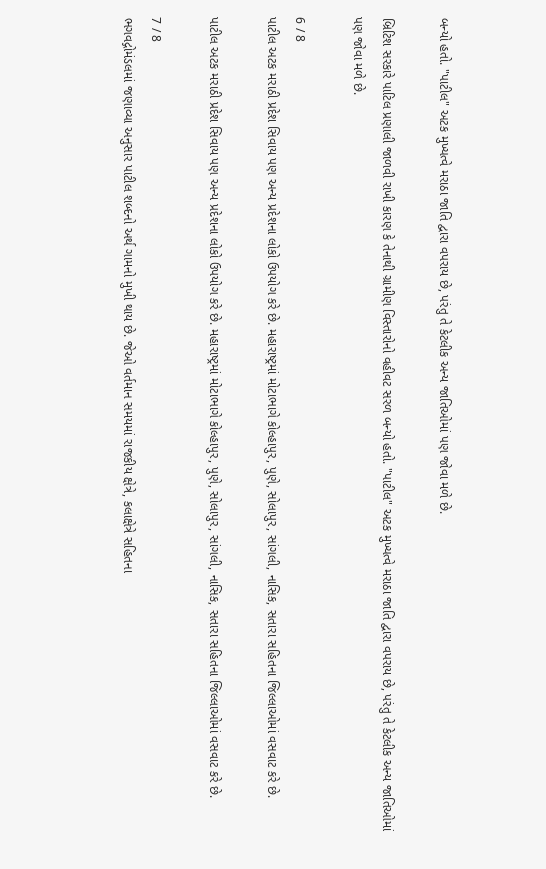બન્યો હતો. "પાટીલ" અટક મુખ્યત્વે મરાઠા જાતિ દ્વારા વપરાય છે, પરંતુ તે કેટલીક અન્ય જાતિઓમાં પણ જોવા મળે છે.

બ્રિટિશ સરકારે પાટિલ પ્રણાલી જાળવી રાખી કારણ કે તેનાથી ગ્રામીણ વિસ્તારોનો વહીવટ સરળ બન્યો હતો. "પાટીલ" અટક મુખ્યત્વે મરાઠા જાતિ દ્વારા વપરાય છે, પરંતુ તે કેટલીક અન્ય જાતિઓમાં પણ જોવા મળે છે.

6 / 8
પાટીલ અટક મરાઠી પ્રદેશ સિવાય પણ અન્ય પ્રદેશના લોકો ઉપયોગ કરે છે. મહારાષ્ટ્રમાં મોટાભાગે કોલ્હાપુર, પુણે, સોલાપુર, સાંગલી, નાસિક, સતારા સહિતના જિલ્લાઓમાં વસવાટ કરે છે.

પાટીલ અટક મરાઠી પ્રદેશ સિવાય પણ અન્ય પ્રદેશના લોકો ઉપયોગ કરે છે. મહારાષ્ટ્રમાં મોટાભાગે કોલ્હાપુર, પુણે, સોલાપુર, સાંગલી, નાસિક, સતારા સહિતના જિલ્લાઓમાં વસવાટ કરે છે.

7 / 8
ભગવદ્ગોમંડલમાં જણાવ્યા અનુસાર પાટીલ શબ્દનો અર્થ ગામનો મુખી થાય છે. જેઓ વર્તમાન સમયમાં રાજકીય ક્ષેત્રે, કલાક્ષેત્રે સહિતના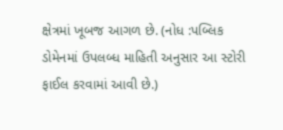ક્ષેત્રમાં ખૂબજ આગળ છે. (નોધ :પબ્લિક ડોમેનમાં ઉપલબ્ધ માહિતી અનુસાર આ સ્ટોરી ફાઈલ કરવામાં આવી છે.)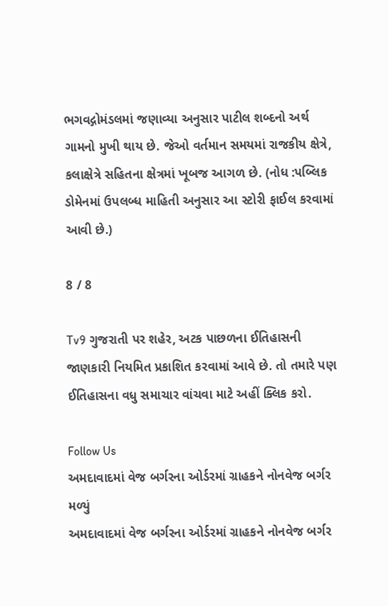ભગવદ્ગોમંડલમાં જણાવ્યા અનુસાર પાટીલ શબ્દનો અર્થ ગામનો મુખી થાય છે. જેઓ વર્તમાન સમયમાં રાજકીય ક્ષેત્રે, કલાક્ષેત્રે સહિતના ક્ષેત્રમાં ખૂબજ આગળ છે. (નોધ :પબ્લિક ડોમેનમાં ઉપલબ્ધ માહિતી અનુસાર આ સ્ટોરી ફાઈલ કરવામાં આવી છે.)

8 / 8

Tv9 ગુજરાતી પર શહેર, અટક પાછળના ઈતિહાસની જાણકારી નિયમિત પ્રકાશિત કરવામાં આવે છે. તો તમારે પણ ઈતિહાસના વધુ સમાચાર વાંચવા માટે અહીં ક્લિક કરો.

Follow Us
અમદાવાદમાં વેજ બર્ગરના ઓર્ડરમાં ગ્રાહકને નોનવેજ બર્ગર મળ્યું
અમદાવાદમાં વેજ બર્ગરના ઓર્ડરમાં ગ્રાહકને નોનવેજ બર્ગર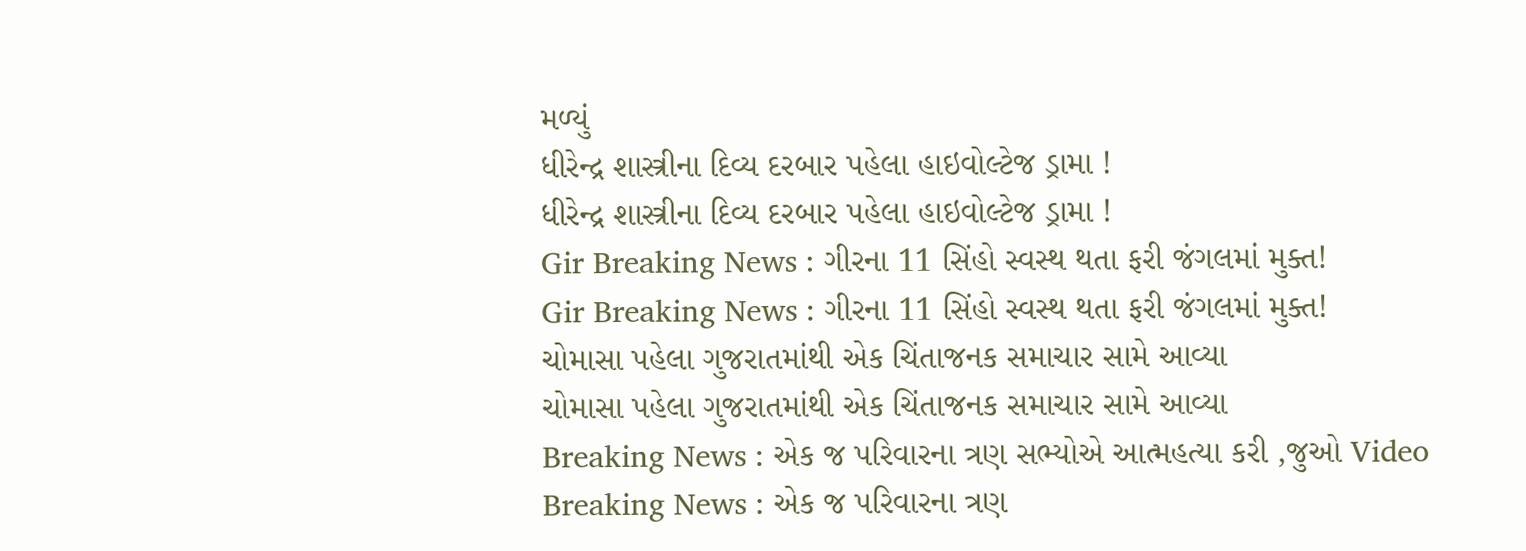મળ્યું
ધીરેન્દ્ર શાસ્ત્રીના દિવ્ય દરબાર પહેલા હાઇવોલ્ટેજ ડ્રામા !
ધીરેન્દ્ર શાસ્ત્રીના દિવ્ય દરબાર પહેલા હાઇવોલ્ટેજ ડ્રામા !
Gir Breaking News : ગીરના 11 સિંહો સ્વસ્થ થતા ફરી જંગલમાં મુક્ત!
Gir Breaking News : ગીરના 11 સિંહો સ્વસ્થ થતા ફરી જંગલમાં મુક્ત!
ચોમાસા પહેલા ગુજરાતમાંથી એક ચિંતાજનક સમાચાર સામે આવ્યા
ચોમાસા પહેલા ગુજરાતમાંથી એક ચિંતાજનક સમાચાર સામે આવ્યા
Breaking News : એક જ પરિવારના ત્રણ સભ્યોએ આત્મહત્યા કરી ,જુઓ Video
Breaking News : એક જ પરિવારના ત્રણ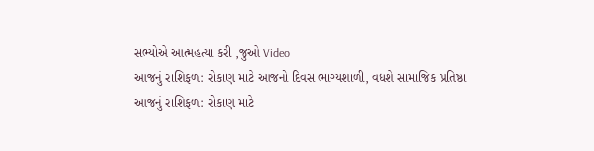સભ્યોએ આત્મહત્યા કરી ,જુઓ Video
આજનું રાશિફળ: રોકાણ માટે આજનો દિવસ ભાગ્યશાળી, વધશે સામાજિક પ્રતિષ્ઠા
આજનું રાશિફળ: રોકાણ માટે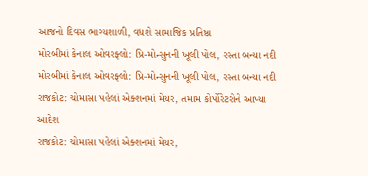આજનો દિવસ ભાગ્યશાળી, વધશે સામાજિક પ્રતિષ્ઠા
મોરબીમાં કેનાલ ઓવરફ્લો: પ્રિ-મોન્સુનની ખૂલી પોલ, રસ્તા બન્યા નદી
મોરબીમાં કેનાલ ઓવરફ્લો: પ્રિ-મોન્સુનની ખૂલી પોલ, રસ્તા બન્યા નદી
રાજકોટ: ચોમાસા પહેલાં એક્શનમાં મેયર, તમામ કોર્પોરેટરોને આપ્યા આદેશ
રાજકોટ: ચોમાસા પહેલાં એક્શનમાં મેયર,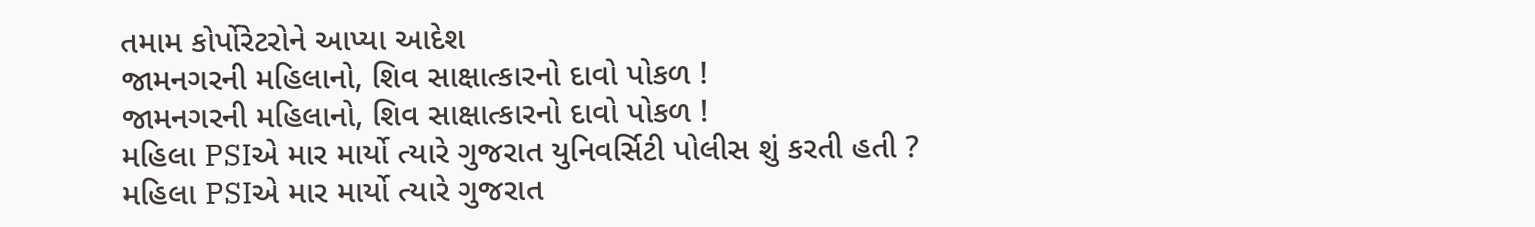તમામ કોર્પોરેટરોને આપ્યા આદેશ
જામનગરની મહિલાનો, શિવ સાક્ષાત્કારનો દાવો પોકળ !
જામનગરની મહિલાનો, શિવ સાક્ષાત્કારનો દાવો પોકળ !
મહિલા PSIએ માર માર્યો ત્યારે ગુજરાત યુનિવર્સિટી પોલીસ શું કરતી હતી ?
મહિલા PSIએ માર માર્યો ત્યારે ગુજરાત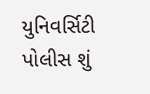યુનિવર્સિટી પોલીસ શું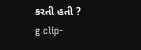કરતી હતી ?
g clip-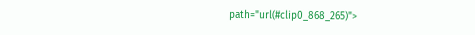path="url(#clip0_868_265)">